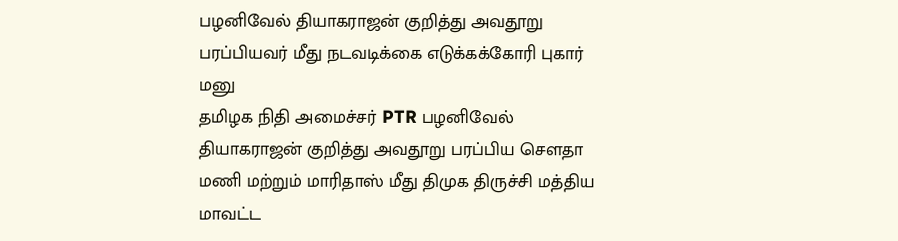பழனிவேல் தியாகராஜன் குறித்து அவதூறு பரப்பியவர் மீது நடவடிக்கை எடுக்கக்கோரி புகார் மனு
தமிழக நிதி அமைச்சர் PTR பழனிவேல் தியாகராஜன் குறித்து அவதூறு பரப்பிய சௌதா மணி மற்றும் மாரிதாஸ் மீது திமுக திருச்சி மத்திய மாவட்ட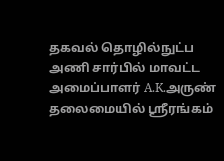தகவல் தொழில்நுட்ப அணி சார்பில் மாவட்ட அமைப்பாளர் A.K.அருண் தலைமையில் ஸ்ரீரங்கம்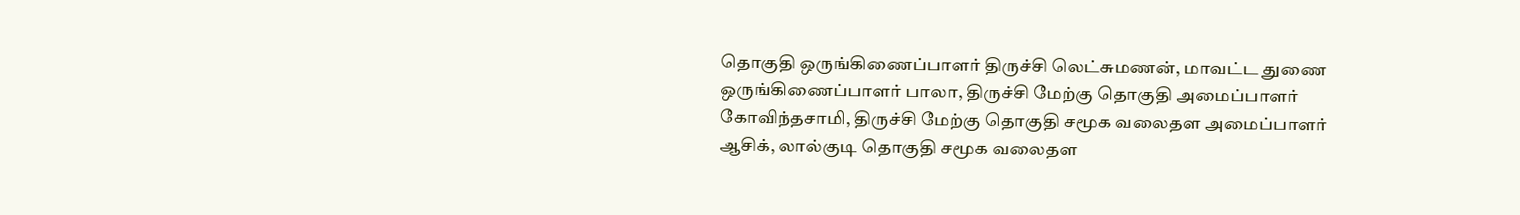தொகுதி ஒருங்கிணைப்பாளர் திருச்சி லெட்சுமணன், மாவட்ட துணை ஒருங்கிணைப்பாளர் பாலா, திருச்சி மேற்கு தொகுதி அமைப்பாளர் கோவிந்தசாமி, திருச்சி மேற்கு தொகுதி சமூக வலைதள அமைப்பாளர் ஆசிக், லால்குடி தொகுதி சமூக வலைதள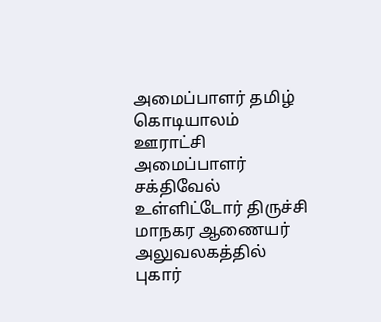அமைப்பாளர் தமிழ் கொடியாலம் ஊராட்சி அமைப்பாளர் சக்திவேல் உள்ளிட்டோர் திருச்சி மாநகர ஆணையர் அலுவலகத்தில் புகார்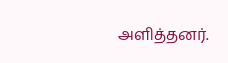அளித்தனர்.